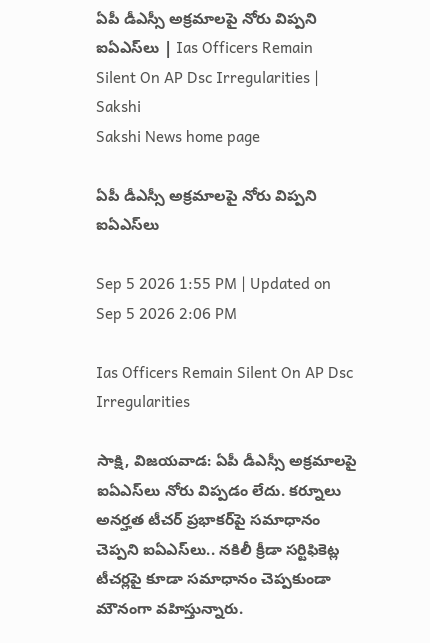ఏపీ డీఎస్సీ అక్రమాలపై నోరు విప్పని ఐఏఎస్‌లు | Ias Officers Remain Silent On AP Dsc Irregularities | Sakshi
Sakshi News home page

ఏపీ డీఎస్సీ అక్రమాలపై నోరు విప్పని ఐఏఎస్‌లు

Sep 5 2026 1:55 PM | Updated on Sep 5 2026 2:06 PM

Ias Officers Remain Silent On AP Dsc Irregularities

సాక్షి, విజయవాడ: ఏపీ డీఎస్సీ అక్రమాలపై ఐఏఎస్‌లు నోరు విప్పడం లేదు. కర్నూలు అనర్హత టీచర్‌ ప్రభాకర్‌పై సమాధానం చెప్పని ఐఏఎస్‌లు.. నకిలీ క్రీడా సర్టిఫికెట్ల టీచర్లపై కూడా సమాధానం చెప్పకుండా మౌనంగా వహిస్తున్నారు.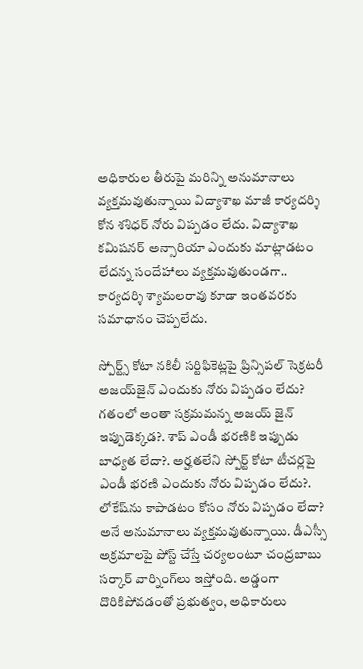అధికారుల తీరుపై మరిన్ని అనుమానాలు వ్యక్తమవుతున్నాయి విద్యాశాఖ మాజీ కార్యదర్శి కోన శశిధర్‌ నోరు విప్పడం లేదు. విద్యాశాఖ కమిషనర్‌ అన్సారియా ఎందుకు మాట్లాడటం లేదన్న సందేహాలు వ్యక్తమవుతుండగా.. కార్యదర్శి శ్యామలరావు కూడా ఇంతవరకు సమాధానం చెప్పలేదు.

స్పోర్ట్స్‌ కోటా నకిలీ సర్టిఫికెట్లపై ప్రిన్సిపల్‌ సెక్రటరీ అజయ్‌జైన్‌ ఎందుకు నోరు విప్పడం లేదు? గతంలో అంతా సక్రమమన్న అజయ్‌ జైన్‌ ఇప్పుడెక్కడ?. శాప్‌ ఎండీ భరణికి ఇప్పుడు బాధ్యత లేదా?. అర్హతలేని స్పోర్ట్‌ కోటా టీచర్లపై ఎండీ భరణి ఎందుకు నోరు విప్పడం లేదు?. లోకేష్‌ను కాపాడటం కోసం నోరు విప్పడం లేదా? అనే అనుమానాలు వ్యక్తమవుతున్నాయి. డీఎస్సీ అక్రమాలపై పోస్ట్‌ చేస్తే చర్యలంటూ చంద్రబాబు సర్కార్‌ వార్నింగ్‌లు ఇస్తోంది. అడ్డంగా దొరికిపోవడంతో ప్రభుత్వం, అధికారులు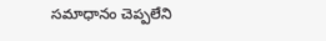సమాధానం చెప్పలేని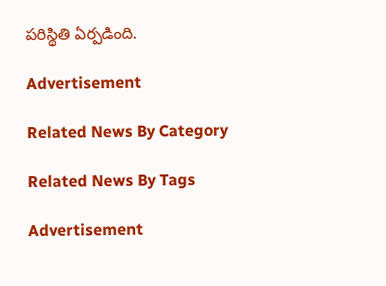పరిస్థితి ఏర్పడింది.

Advertisement

Related News By Category

Related News By Tags

Advertisement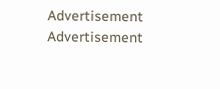Advertisement
Advertisement